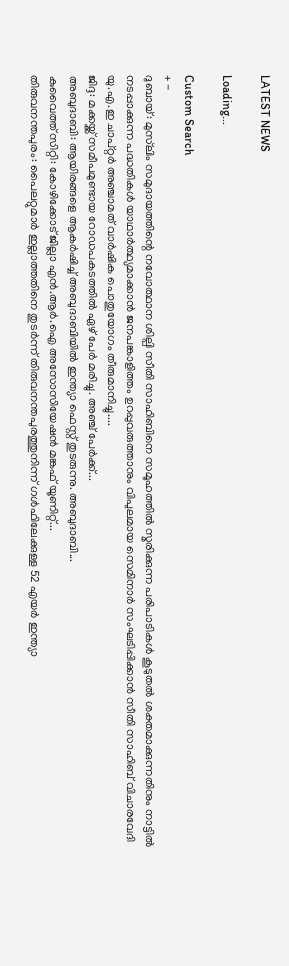LATEST NEWS

Loading...

Custom Search
+ -
ദുബായ്: മുസ്‌ലിം സമുദായത്തിന്റെ നവോത്ഥാന ശില്പി സീതി സാഹിബിനെ സമൂഹത്തില്‍ സ്മരിക്കുന്ന പരിപാടികള്‍ കൂടുതല്‍ ശക്തമാക്കുന്നതിനും നാട്ടില്‍ നടപ്പാക്കുന്ന പദ്ധതികള്‍ യാഥാര്‍ത്ഥ്യമാക്കാന്‍ ജനപങ്കാളിത്തം ഉറപ്പുവരുത്താനും വിപുലമായ സെമിനാര്‍ സംഘടിപ്പിക്കാന്‍ സീതി സാഹിബ് വിചാരവേദി യു.എ.ഇ ചാപ്റ്റര്‍ അഞ്ചാമത് വാര്‍ഷിക പൊതുയോഗം തീരുമാനിച്ചു....
ജിദ്ദ: മക്കയ്ക്ക് സമീപമുണ്ടായ റോഡപകടത്തില്‍ ഏഴ് പേര്‍ മരിച്ചു. അഞ്ച് പേര്‍ക്ക്...
അബുദാബി: ആയിരങ്ങളെ ആകര്‍ഷിച്ച് അബുദാബിയില്‍ ഇന്ത്യാ ഫെസ്റ്റ് തുടരുന്നു. അബുദാബി...
കുവൈത്ത് സിറ്റി: കോഴിക്കോട് ജില്ലാ എന്‍.ആര്‍.ഐ അസോസിയേഷന്‍ മങ്കഫ് യൂണിറ്റ്...
തിരുവനന്തപുരം: പൈലറ്റുമാര്‍ ഇല്ലാത്തതിനെ തുടര്‍ന്ന് തിരുവനന്തപുരത്തുനിന്ന് ഗള്‍ഫിലേക്കുള്ള 52 എയര്‍ ഇന്ത്യാ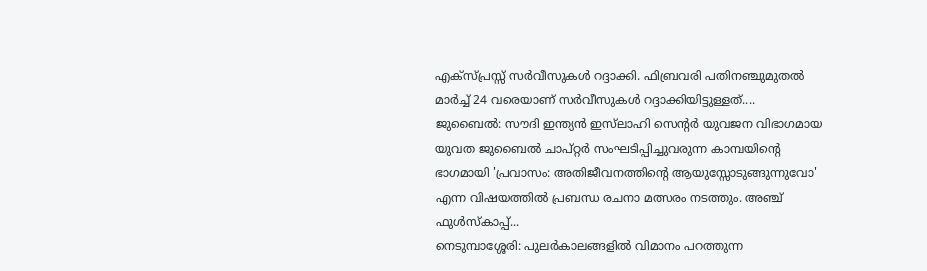എക്‌സ്പ്രസ്സ് സര്‍വീസുകള്‍ റദ്ദാക്കി. ഫിബ്രവരി പതിനഞ്ചുമുതല്‍ മാര്‍ച്ച് 24 വരെയാണ് സര്‍വീസുകള്‍ റദ്ദാക്കിയിട്ടുള്ളത്....
ജുബൈല്‍: സൗദി ഇന്ത്യന്‍ ഇസ്‌ലാഹി സെന്റര്‍ യുവജന വിഭാഗമായ യുവത ജുബൈല്‍ ചാപ്റ്റര്‍ സംഘടിപ്പിച്ചുവരുന്ന കാമ്പയിന്റെ ഭാഗമായി 'പ്രവാസം: അതിജീവനത്തിന്റെ ആയുസ്സോടുങ്ങുന്നുവോ' എന്ന വിഷയത്തില്‍ പ്രബന്ധ രചനാ മത്സരം നടത്തും. അഞ്ച് ഫുള്‍സ്‌കാപ്പ്...
നെടുമ്പാശ്ശേരി: പുലര്‍കാലങ്ങളില്‍ വിമാനം പറത്തുന്ന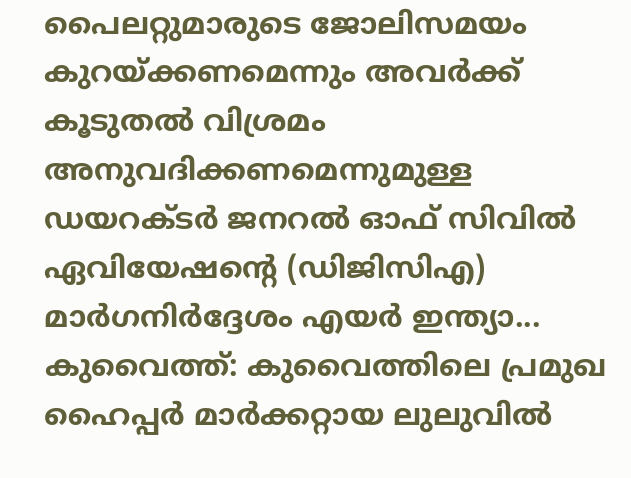പൈലറ്റുമാരുടെ ജോലിസമയം കുറയ്ക്കണമെന്നും അവര്‍ക്ക് കൂടുതല്‍ വിശ്രമം അനുവദിക്കണമെന്നുമുള്ള ഡയറക്ടര്‍ ജനറല്‍ ഓഫ് സിവില്‍ ഏവിയേഷന്റെ (ഡിജിസിഎ) മാര്‍ഗനിര്‍ദ്ദേശം എയര്‍ ഇന്ത്യാ...
കുവൈത്ത്: കുവൈത്തിലെ പ്രമുഖ ഹൈപ്പര്‍ മാര്‍ക്കറ്റായ ലുലുവില്‍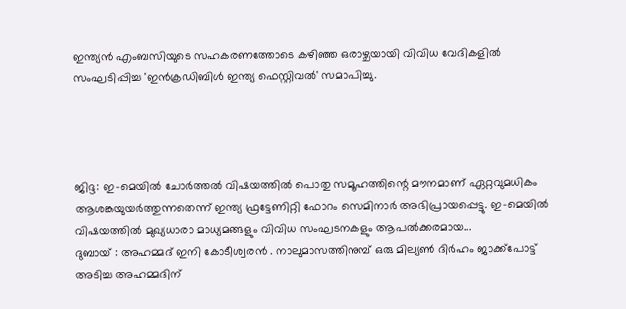ഇന്ത്യന്‍ എംബസിയുടെ സഹകരണത്തോടെ കഴിഞ്ഞ ഒരാഴ്ചയായി വിവിധ വേദികളില്‍ സംഘടിപ്പിച്ച 'ഇന്‍ക്രഡിബിള്‍ ഇന്ത്യ ഫെസ്റ്റിവല്‍' സമാപിച്ചു.




ജിദ്ദ: ഇ-മെയില്‍ ചോര്‍ത്തല്‍ വിഷയത്തില്‍ പൊതു സമൂഹത്തിന്റെ മൗനമാണ് ഏറ്റവുമധികം ആശങ്കയുയര്‍ത്തുന്നതെന്ന് ഇന്ത്യ ഫ്രട്ടേണിറ്റി ഫോറം സെമിനാര്‍ അഭിപ്രായപ്പെട്ടു. ഇ-മെയില്‍ വിഷയത്തില്‍ മുഖ്യധാരാ മാധ്യമങ്ങളും വിവിധ സംഘടനകളും ആപല്‍ക്കരമായ...
ദുബായ് : അഹമ്മദ് ഇനി കോടീശ്വരന്‍ . നാലുമാസത്തിനുമ്പ് ഒരു മില്യണ്‍ ദിര്‍ഹം ജാക്ക്‌പോട്ട് അടിച്ച അഹമ്മദിന്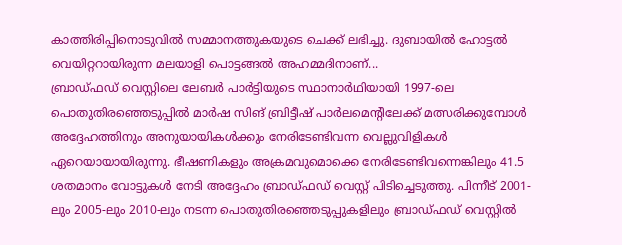കാത്തിരിപ്പിനൊടുവില്‍ സമ്മാനത്തുകയുടെ ചെക്ക് ലഭിച്ചു. ദുബായില്‍ ഹോട്ടല്‍ വെയിറ്ററായിരുന്ന മലയാളി പൊട്ടങ്ങല്‍ അഹമ്മദിനാണ്...
ബ്രാഡ്ഫഡ് വെസ്റ്റിലെ ലേബര്‍ പാര്‍ട്ടിയുടെ സ്ഥാനാര്‍ഥിയായി 1997-ലെ പൊതുതിരഞ്ഞെടുപ്പില്‍ മാര്‍ഷ സിങ് ബ്രിട്ടീഷ് പാര്‍ലമെന്റിലേക്ക് മത്സരിക്കുമ്പോള്‍ അദ്ദേഹത്തിനും അനുയായികള്‍ക്കും നേരിടേണ്ടിവന്ന വെല്ലുവിളികള്‍ ഏറെയായായിരുന്നു. ഭീഷണികളും അക്രമവുമൊക്കെ നേരിടേണ്ടിവന്നെങ്കിലും 41.5 ശതമാനം വോട്ടുകള്‍ നേടി അദ്ദേഹം ബ്രാഡ്ഫഡ് വെസ്റ്റ് പിടിച്ചെടുത്തു. പിന്നീട് 2001-ലും 2005-ലും 2010-ലും നടന്ന പൊതുതിരഞ്ഞെടുപ്പുകളിലും ബ്രാഡ്ഫഡ് വെസ്റ്റില്‍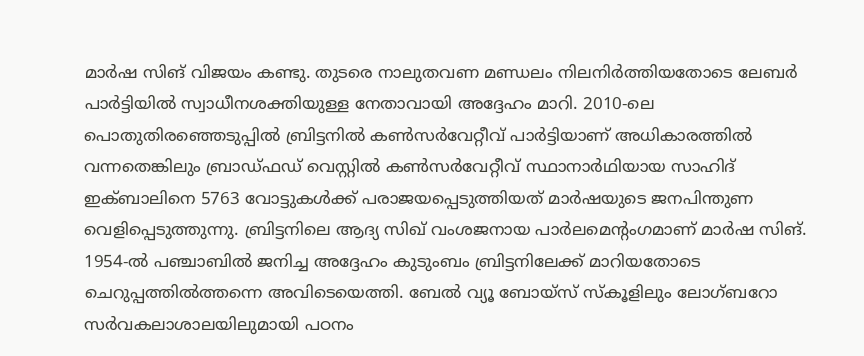മാര്‍ഷ സിങ് വിജയം കണ്ടു. തുടരെ നാലുതവണ മണ്ഡലം നിലനിര്‍ത്തിയതോടെ ലേബര്‍ പാര്‍ട്ടിയില്‍ സ്വാധീനശക്തിയുള്ള നേതാവായി അദ്ദേഹം മാറി. 2010-ലെ പൊതുതിരഞ്ഞെടുപ്പില്‍ ബ്രിട്ടനില്‍ കണ്‍സര്‍വേറ്റീവ് പാര്‍ട്ടിയാണ് അധികാരത്തില്‍ വന്നതെങ്കിലും ബ്രാഡ്ഫഡ് വെസ്റ്റില്‍ കണ്‍സര്‍വേറ്റീവ് സ്ഥാനാര്‍ഥിയായ സാഹിദ് ഇക്ബാലിനെ 5763 വോട്ടുകള്‍ക്ക് പരാജയപ്പെടുത്തിയത് മാര്‍ഷയുടെ ജനപിന്തുണ വെളിപ്പെടുത്തുന്നു. ബ്രിട്ടനിലെ ആദ്യ സിഖ് വംശജനായ പാര്‍ലമെന്റംഗമാണ് മാര്‍ഷ സിങ്. 1954-ല്‍ പഞ്ചാബില്‍ ജനിച്ച അദ്ദേഹം കുടുംബം ബ്രിട്ടനിലേക്ക് മാറിയതോടെ ചെറുപ്പത്തില്‍ത്തന്നെ അവിടെയെത്തി. ബേല്‍ വ്യൂ ബോയ്‌സ് സ്‌കൂളിലും ലോഗ്ബറോ സര്‍വകലാശാലയിലുമായി പഠനം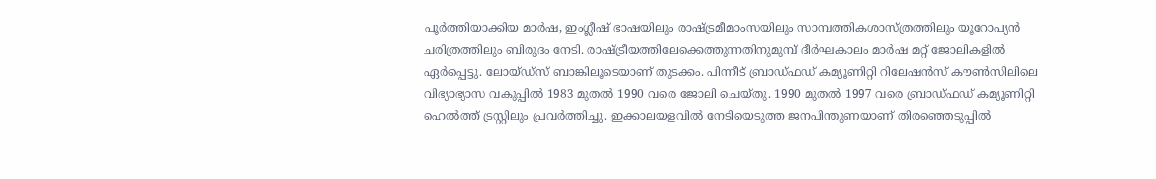പൂര്‍ത്തിയാക്കിയ മാര്‍ഷ, ഇംഗ്ലീഷ് ഭാഷയിലും രാഷ്ട്രമീമാംസയിലും സാമ്പത്തികശാസ്ത്രത്തിലും യൂറോപ്യന്‍ ചരിത്രത്തിലും ബിരുദം നേടി. രാഷ്ട്രീയത്തിലേക്കെത്തുന്നതിനുമുമ്പ് ദീര്‍ഘകാലം മാര്‍ഷ മറ്റ് ജോലികളില്‍ ഏര്‍പ്പെട്ടു. ലോയ്ഡ്‌സ് ബാങ്കിലൂടെയാണ് തുടക്കം. പിന്നീട് ബ്രാഡ്ഫഡ് കമ്യൂണിറ്റി റിലേഷന്‍സ് കൗണ്‍സിലിലെ വിഭ്യാഭ്യാസ വകുപ്പില്‍ 1983 മുതല്‍ 1990 വരെ ജോലി ചെയ്തു. 1990 മുതല്‍ 1997 വരെ ബ്രാഡ്ഫഡ് കമ്യൂണിറ്റി ഹെല്‍ത്ത് ട്രസ്റ്റിലും പ്രവര്‍ത്തിച്ചു. ഇക്കാലയളവില്‍ നേടിയെടുത്ത ജനപിന്തുണയാണ് തിരഞ്ഞെടുപ്പില്‍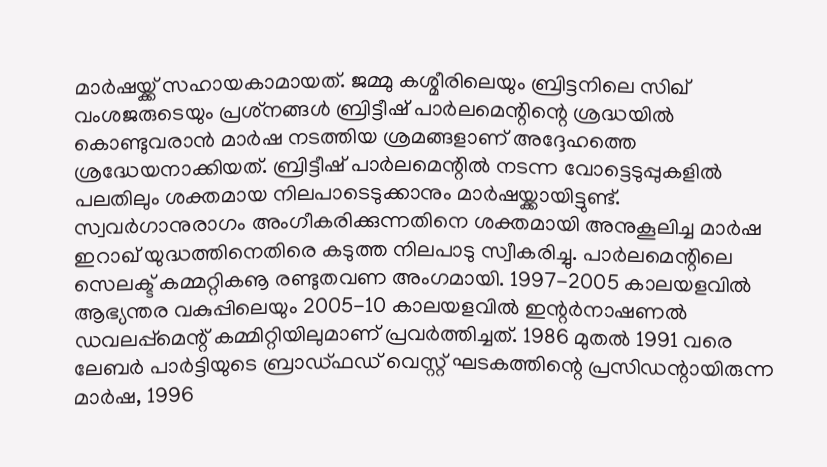മാര്‍ഷയ്ക്ക് സഹായകാമായത്. ജമ്മു കശ്മീരിലെയും ബ്രിട്ടനിലെ സിഖ് വംശജരുടെയും പ്രശ്‌നങ്ങള്‍ ബ്രിട്ടീഷ് പാര്‍ലമെന്റിന്റെ ശ്രദ്ധയില്‍ കൊണ്ടുവരാന്‍ മാര്‍ഷ നടത്തിയ ശ്രമങ്ങളാണ് അദ്ദേഹത്തെ ശ്രദ്ധേയനാക്കിയത്. ബ്രിട്ടീഷ് പാര്‍ലമെന്റില്‍ നടന്ന വോട്ടെടുപ്പുകളില്‍ പലതിലും ശക്തമായ നിലപാടെടുക്കാനും മാര്‍ഷയ്ക്കായിട്ടുണ്ട്. സ്വവര്‍ഗാനുരാഗം അംഗീകരിക്കുന്നതിനെ ശക്തമായി അനുകൂലിച്ച മാര്‍ഷ ഇറാഖ് യുദ്ധത്തിനെതിരെ കടുത്ത നിലപാടു സ്വീകരിച്ചു. പാര്‍ലമെന്റിലെ സെലക്ട് കമ്മറ്റികൡ രണ്ടുതവണ അംഗമായി. 1997-2005 കാലയളവില്‍ ആഭ്യന്തര വകുപ്പിലെയും 2005-10 കാലയളവില്‍ ഇന്റര്‍നാഷണല്‍ ഡവലപ്പ്‌മെന്റ് കമ്മിറ്റിയിലുമാണ് പ്രവര്‍ത്തിച്ചത്. 1986 മുതല്‍ 1991 വരെ ലേബര്‍ പാര്‍ട്ടിയുടെ ബ്രാഡ്ഫഡ് വെസ്റ്റ് ഘടകത്തിന്റെ പ്രസിഡന്റായിരുന്ന മാര്‍ഷ, 1996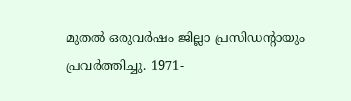മുതല്‍ ഒരുവര്‍ഷം ജില്ലാ പ്രസിഡന്റായും പ്രവര്‍ത്തിച്ചു. 1971-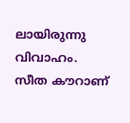ലായിരുന്നു വിവാഹം. സീത കൗറാണ്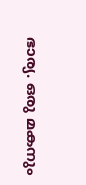ഭാര്യ. ഒരു മകനും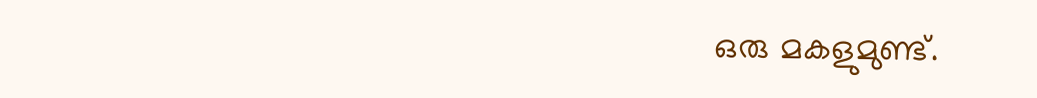ഒരു മകളുമുണ്ട്.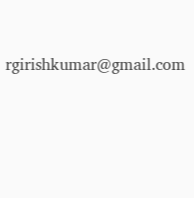rgirishkumar@gmail.com